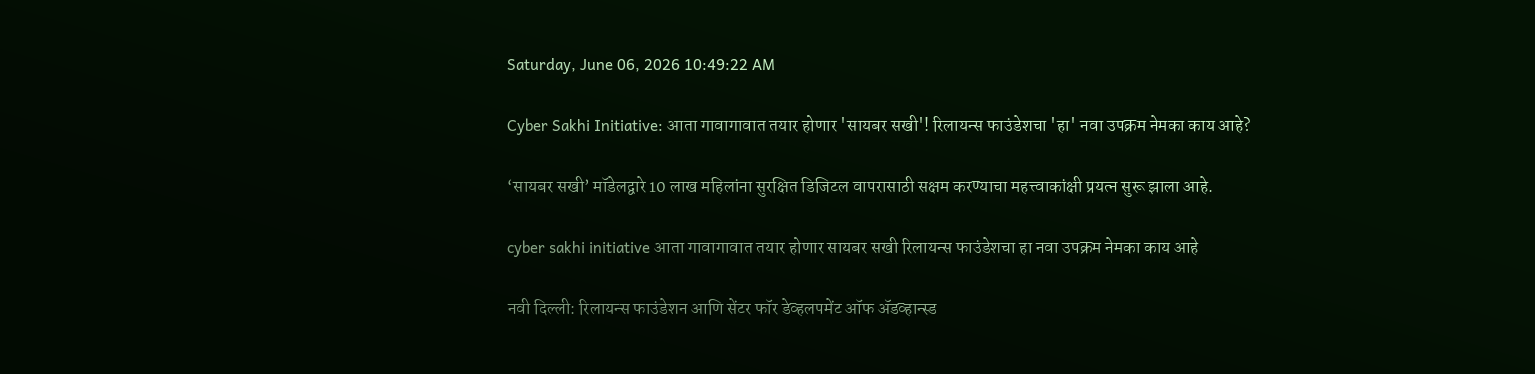Saturday, June 06, 2026 10:49:22 AM

Cyber Sakhi Initiative: आता गावागावात तयार होणार 'सायबर सखी'! रिलायन्स फाउंडेशचा 'हा' नवा उपक्रम नेमका काय आहे?

‘सायबर सखी’ मॉडेलद्वारे 10 लाख महिलांना सुरक्षित डिजिटल वापरासाठी सक्षम करण्याचा महत्त्वाकांक्षी प्रयत्न सुरू झाला आहे.

cyber sakhi initiative आता गावागावात तयार होणार सायबर सखी रिलायन्स फाउंडेशचा हा नवा उपक्रम नेमका काय आहे

नवी दिल्ली: रिलायन्स फाउंडेशन आणि सेंटर फॉर डेव्हलपमेंट ऑफ ॲडव्हान्स्ड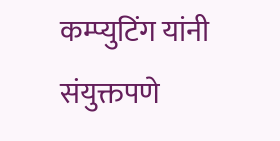कम्प्युटिंग यांनी संयुक्तपणे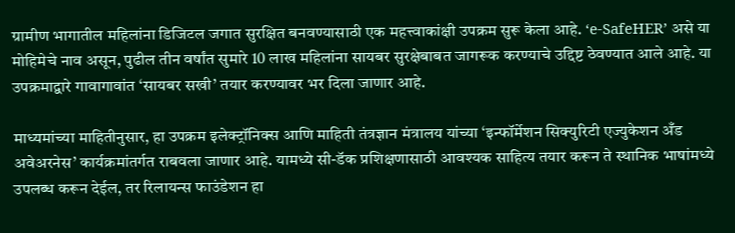ग्रामीण भागातील महिलांना डिजिटल जगात सुरक्षित बनवण्यासाठी एक महत्त्वाकांक्षी उपक्रम सुरू केला आहे. ‘e-SafeHER’ असे या मोहिमेचे नाव असून, पुढील तीन वर्षांत सुमारे 10 लाख महिलांना सायबर सुरक्षेबाबत जागरूक करण्याचे उद्दिष्ट ठेवण्यात आले आहे. या उपक्रमाद्वारे गावागावांत ‘सायबर सखी’ तयार करण्यावर भर दिला जाणार आहे.

माध्यमांच्या माहितीनुसार, हा उपक्रम इलेक्ट्रॉनिक्स आणि माहिती तंत्रज्ञान मंत्रालय यांच्या ‘इन्फॉर्मेशन सिक्युरिटी एज्युकेशन अँड अवेअरनेस’ कार्यक्रमांतर्गत राबवला जाणार आहे. यामध्ये सी-डॅक प्रशिक्षणासाठी आवश्यक साहित्य तयार करून ते स्थानिक भाषांमध्ये उपलब्ध करून देईल, तर रिलायन्स फाउंडेशन हा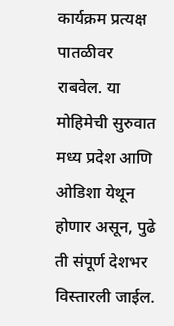कार्यक्रम प्रत्यक्ष पातळीवर राबवेल. या मोहिमेची सुरुवात मध्य प्रदेश आणि ओडिशा येथून होणार असून, पुढे ती संपूर्ण देशभर विस्तारली जाईल.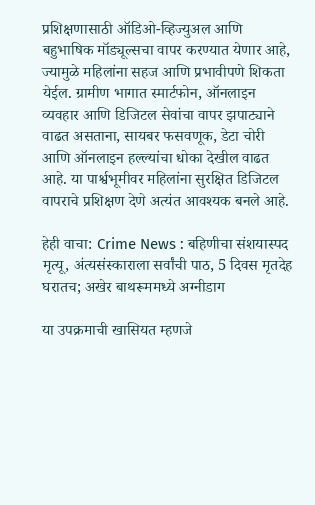प्रशिक्षणासाठी ऑडिओ-व्हिज्युअल आणि बहुभाषिक मॉड्यूल्सचा वापर करण्यात येणार आहे, ज्यामुळे महिलांना सहज आणि प्रभावीपणे शिकता येईल. ग्रामीण भागात स्मार्टफोन, ऑनलाइन व्यवहार आणि डिजिटल सेवांचा वापर झपाट्याने वाढत असताना, सायबर फसवणूक, डेटा चोरी आणि ऑनलाइन हल्ल्यांचा धोका देखील वाढत आहे. या पार्श्वभूमीवर महिलांना सुरक्षित डिजिटल वापराचे प्रशिक्षण देणे अत्यंत आवश्यक बनले आहे.

हेही वाचा: Crime News : बहिणीचा संशयास्पद मृत्यू, अंत्यसंस्काराला सर्वांची पाठ, 5 दिवस मृतदेह घरातच; अखेर बाथरूममध्ये अग्नीडाग

या उपक्रमाची खासियत म्हणजे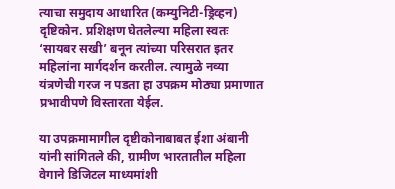त्याचा समुदाय आधारित (कम्युनिटी-ड्रिव्हन) दृष्टिकोन. प्रशिक्षण घेतलेल्या महिला स्वतः ‘सायबर सखी’ बनून त्यांच्या परिसरात इतर महिलांना मार्गदर्शन करतील. त्यामुळे नव्या यंत्रणेची गरज न पडता हा उपक्रम मोठ्या प्रमाणात प्रभावीपणे विस्तारता येईल.

या उपक्रमामागील दृष्टीकोनाबाबत ईशा अंबानी यांनी सांगितले की, ग्रामीण भारतातील महिला वेगाने डिजिटल माध्यमांशी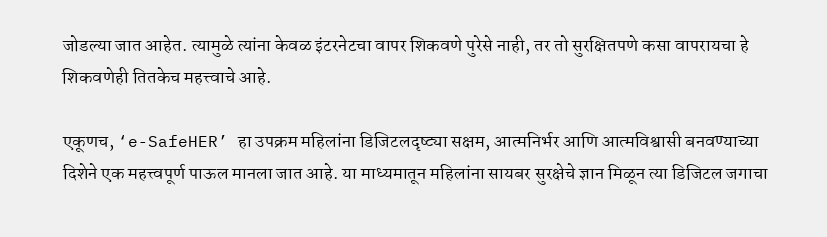जोडल्या जात आहेत. त्यामुळे त्यांना केवळ इंटरनेटचा वापर शिकवणे पुरेसे नाही, तर तो सुरक्षितपणे कसा वापरायचा हे शिकवणेही तितकेच महत्त्वाचे आहे.

एकूणच, ‘e-SafeHER’ हा उपक्रम महिलांना डिजिटलदृष्ट्या सक्षम, आत्मनिर्भर आणि आत्मविश्वासी बनवण्याच्या दिशेने एक महत्त्वपूर्ण पाऊल मानला जात आहे. या माध्यमातून महिलांना सायबर सुरक्षेचे ज्ञान मिळून त्या डिजिटल जगाचा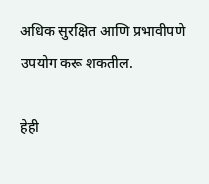अधिक सुरक्षित आणि प्रभावीपणे उपयोग करू शकतील.

हेही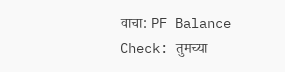वाचा: PF Balance Check: तुमच्या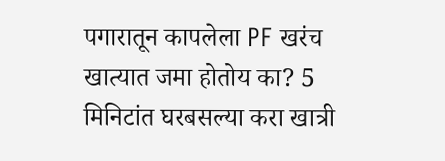पगारातून कापलेला PF खरंच खात्यात जमा होतोय का? 5 मिनिटांत घरबसल्या करा खात्री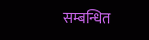सम्बन्धित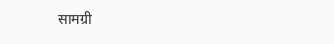सामग्री